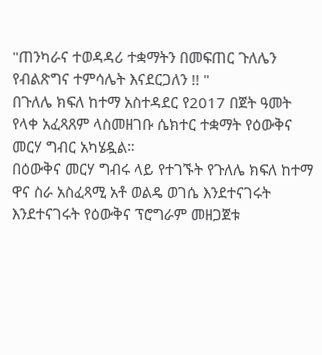"ጠንካራና ተወዳዳሪ ተቋማትን በመፍጠር ጉለሌን የብልጽግና ተምሳሌት እናደርጋለን !! "
በጉለሌ ክፍለ ከተማ አስተዳደር የ2017 በጀት ዓመት የላቀ አፈጻጸም ላስመዘገቡ ሴክተር ተቋማት የዕውቅና መርሃ ግብር አካሄዷል።
በዕውቅና መርሃ ግብሩ ላይ የተገኙት የጉለሌ ክፍለ ከተማ ዋና ስራ አስፈጻሚ አቶ ወልዴ ወገሴ እንደተናገሩት እንደተናገሩት የዕውቅና ፕሮግራም መዘጋጀቱ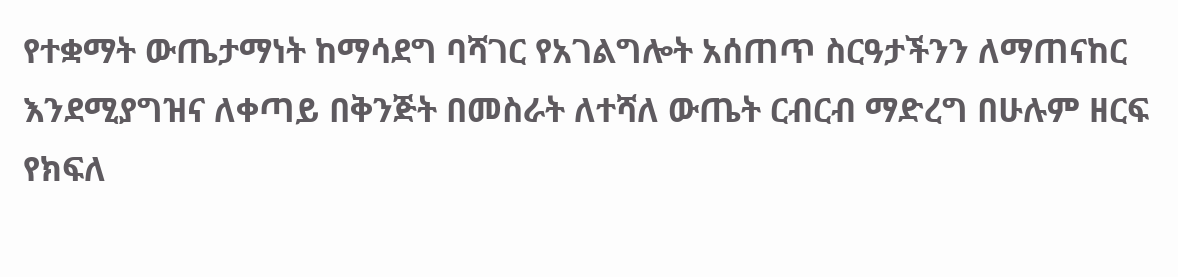የተቋማት ውጤታማነት ከማሳደግ ባሻገር የአገልግሎት አሰጠጥ ስርዓታችንን ለማጠናከር እንደሚያግዝና ለቀጣይ በቅንጅት በመስራት ለተሻለ ውጤት ርብርብ ማድረግ በሁሉም ዘርፍ የክፍለ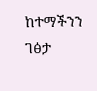ከተማችንን ገፅታ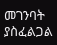መገንባት ያስፈልጋል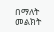በማለት መልክት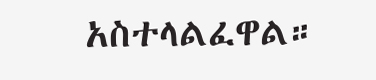አስተላልፈዋል።